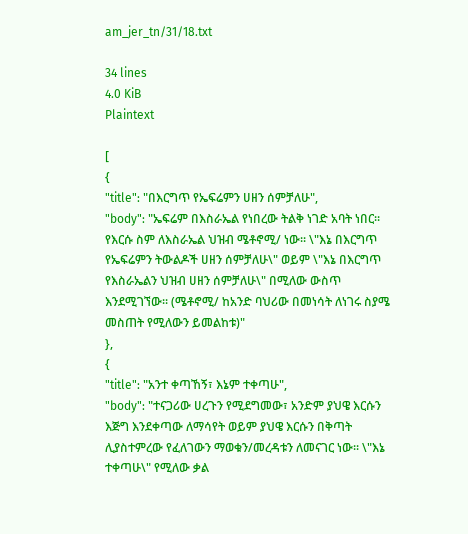am_jer_tn/31/18.txt

34 lines
4.0 KiB
Plaintext

[
{
"title": "በእርግጥ የኤፍሬምን ሀዘን ሰምቻለሁ",
"body": "ኤፍሬም በእስራኤል የነበረው ትልቅ ነገድ አባት ነበር፡፡ የእርሱ ስም ለእስራኤል ህዝብ ሜቶኖሚ/ ነው፡፡ \"እኔ በእርግጥ የኤፍሬምን ትውልዶች ሀዘን ሰምቻለሁ\" ወይም \"እኔ በእርግጥ የእስራኤልን ህዝብ ሀዘን ሰምቻለሁ\" በሚለው ውስጥ እንደሚገኘው፡፡ (ሜቶኖሚ/ ከአንድ ባህሪው በመነሳት ለነገሩ ስያሜ መስጠት የሚለውን ይመልከቱ)"
},
{
"title": "አንተ ቀጣኸኝ፣ እኔም ተቀጣሁ",
"body": "ተናጋሪው ሀረጉን የሚደግመው፣ አንድም ያህዌ እርሱን እጅግ እንደቀጣው ለማሳየት ወይም ያህዌ እርሱን በቅጣት ሊያስተምረው የፈለገውን ማወቁን/መረዳቱን ለመናገር ነው፡፡ \"እኔ ተቀጣሁ\" የሚለው ቃል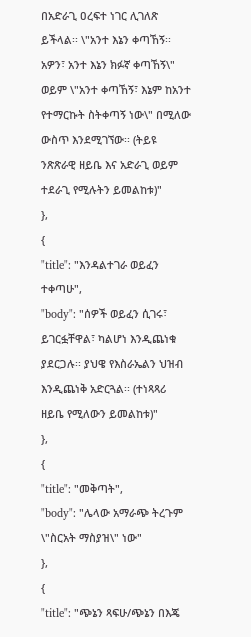በአድራጊ ዐረፍተ ነገር ሊገለጽ ይችላል፡፡ \"አንተ እኔን ቀጣኸኝ፡፡ አዎን፣ አንተ እኔን ክፉኛ ቀጣኸኝ\" ወይም \"አንተ ቀጣኸኝ፣ እኔም ከአንተ የተማርኩት ስትቀጣኝ ነው\" በሚለው ውስጥ እንደሚገኘው፡፡ (ትይዩ ንጽጽራዊ ዘይቤ እና አድራጊ ወይም ተደራጊ የሚሉትን ይመልከቱ)"
},
{
"title": "እንዳልተገራ ወይፈን ተቀጣሁ",
"body": "ሰዎች ወይፈን ሲገሩ፣ ይገርፏቸዋል፣ ካልሆነ እንዲጨነቁ ያደርጋሉ፡፡ ያህዌ የእስራኤልን ህዝብ እንዲጨነቅ አድርጓል፡፡ (ተነጻጻሪ ዘይቤ የሚለውን ይመልከቱ)"
},
{
"title": "መቅጣት",
"body": "ሌላው አማራጭ ትረጉም \"ስርአት ማስያዝ\" ነው"
},
{
"title": "ጭኔን ጻፍሁ/ጭኔን በእጄ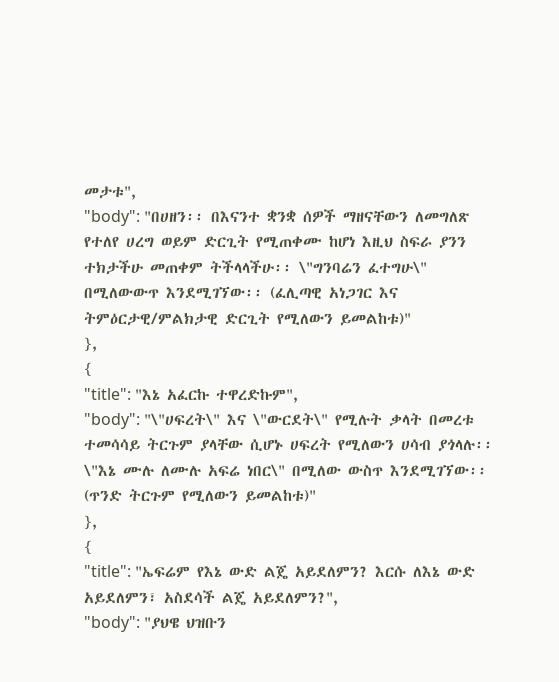መታቱ",
"body": "በሀዘን፡፡ በእናንተ ቋንቋ ሰዎች ማዘናቸውን ለመግለጽ የተለየ ሀረግ ወይም ድርጊት የሚጠቀሙ ከሆነ እዚህ ስፍራ ያንን ተክታችሁ መጠቀም ትችላላችሁ፡፡ \"ግንባሬን ፈተግሁ\" በሚለውውጥ እንደሚገኘው፡፡ (ፈሊጣዊ አነጋገር እና ትምዕርታዊ/ምልክታዊ ድርጊት የሚለውን ይመልከቱ)"
},
{
"title": "እኔ አፈርኩ ተዋረድኩም",
"body": "\"ሀፍረት\" እና \"ውርደት\" የሚሉት ቃላት በመረቱ ተመሳሳይ ትርጉም ያላቸው ሲሆኑ ሀፍረት የሚለውን ሀሳብ ያጎላሉ፡፡ \"እኔ ሙሉ ለሙሉ አፍሬ ነበር\" በሚለው ውስጥ እንደሚገኘው፡፡ (ጥንድ ትርጉም የሚለውን ይመልከቱ)"
},
{
"title": "ኤፍሬም የእኔ ውድ ልጄ አይደለምን? እርሱ ለእኔ ውድ አይደለምን፣ አስደሳች ልጄ አይደለምን?",
"body": "ያህዌ ህዝቡን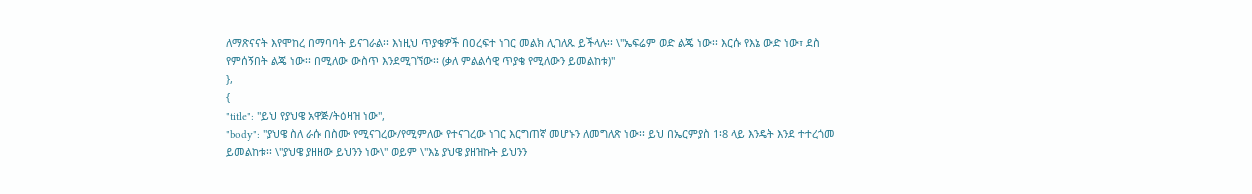ለማጽናናት እየሞከረ በማባባት ይናገራል፡፡ እነዚህ ጥያቄዎች በዐረፍተ ነገር መልክ ሊገለጹ ይችላሉ፡፡ \"ኤፍሬም ወድ ልጄ ነው፡፡ እርሱ የእኔ ውድ ነው፣ ደስ የምሰኝበት ልጄ ነው፡፡ በሚለው ውስጥ እንደሚገኘው፡፡ (ቃለ ምልልሳዊ ጥያቄ የሚለውን ይመልከቱ)"
},
{
"title": "ይህ የያህዌ አዋጅ/ትዕዛዝ ነው",
"body": "ያህዌ ስለ ራሱ በስሙ የሚናገረው/የሚምለው የተናገረው ነገር እርግጠኛ መሆኑን ለመግለጽ ነው፡፡ ይህ በኤርምያስ 1፡8 ላይ እንዴት እንደ ተተረጎመ ይመልከቱ፡፡ \"ያህዌ ያዘዘው ይህንን ነው\" ወይም \"እኔ ያህዌ ያዘዝኩት ይህንን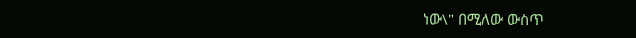ነው\" በሚለው ውስጥ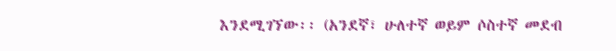እንደሚገኘው፡፡ (አንደኛ፣ ሁለተኛ ወይም ሶስተኛ መደብ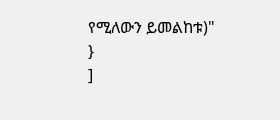የሚለውን ይመልከቱ)"
}
]